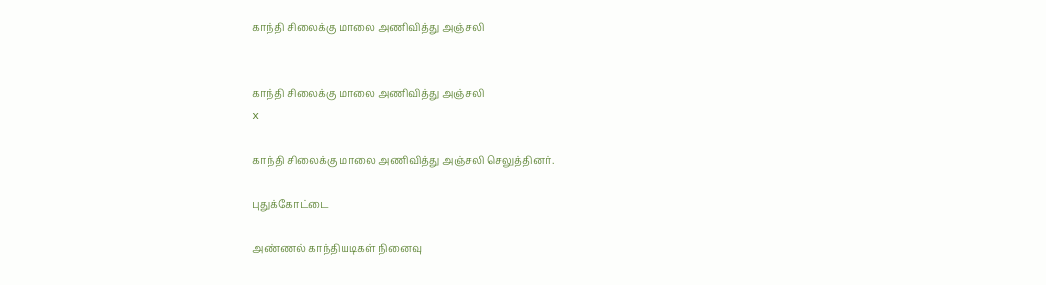காந்தி சிலைக்கு மாலை அணிவித்து அஞ்சலி


காந்தி சிலைக்கு மாலை அணிவித்து அஞ்சலி
x

காந்தி சிலைக்கு மாலை அணிவித்து அஞ்சலி செலுத்தினர்.

புதுக்கோட்டை

அண்ணல் காந்தியடிகள் நினைவு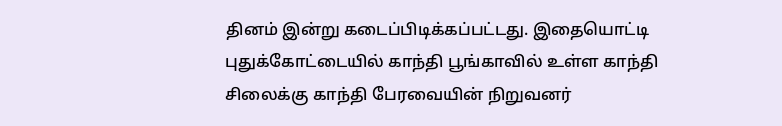தினம் இன்று கடைப்பிடிக்கப்பட்டது. இதையொட்டி புதுக்கோட்டையில் காந்தி பூங்காவில் உள்ள காந்தி சிலைக்கு காந்தி பேரவையின் நிறுவனர்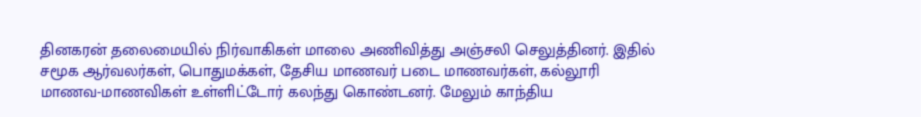தினகரன் தலைமையில் நிர்வாகிகள் மாலை அணிவித்து அஞ்சலி செலுத்தினர். இதில் சமூக ஆர்வலர்கள், பொதுமக்கள், தேசிய மாணவர் படை மாணவர்கள், கல்லூரி மாணவ-மாணவிகள் உள்ளிட்டோர் கலந்து கொண்டனர். மேலும் காந்திய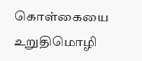கொள்கையை உறுதிமொழி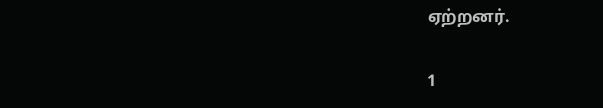ஏற்றனர்.

1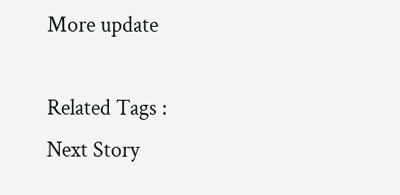More update

Related Tags :
Next Story